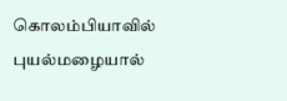கொலம்பியாவில் புயல்மழையால்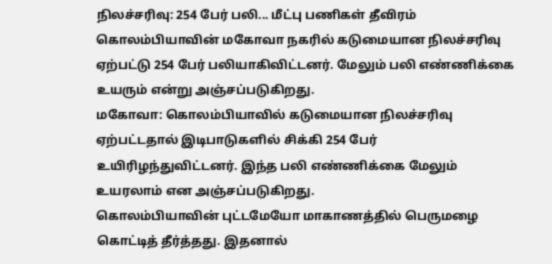நிலச்சரிவு: 254 பேர் பலி... மீட்பு பணிகள் தீவிரம்
கொலம்பியாவின் மகோவா நகரில் கடுமையான நிலச்சரிவு ஏற்பட்டு 254 பேர் பலியாகிவிட்டனர். மேலும் பலி எண்ணிக்கை உயரும் என்று அஞ்சப்படுகிறது.
மகோவா: கொலம்பியாவில் கடுமையான நிலச்சரிவு ஏற்பட்டதால் இடிபாடுகளில் சிக்கி 254 பேர் உயிரிழந்துவிட்டனர். இந்த பலி எண்ணிக்கை மேலும் உயரலாம் என அஞ்சப்படுகிறது.
கொலம்பியாவின் புட்டமேயோ மாகாணத்தில் பெருமழை கொட்டித் தீர்த்தது. இதனால்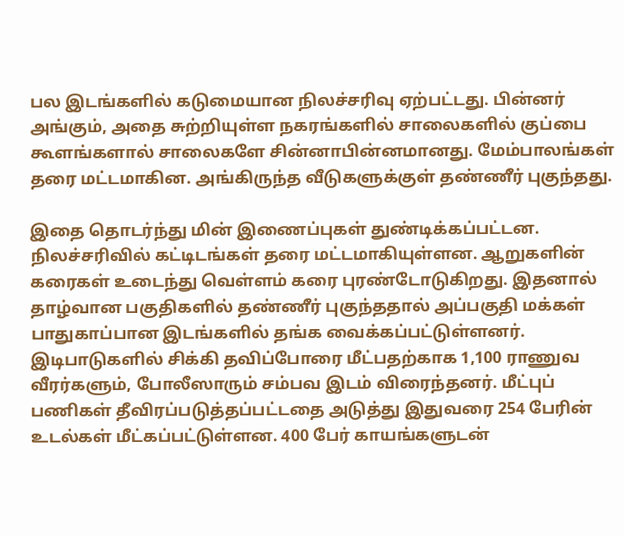பல இடங்களில் கடுமையான நிலச்சரிவு ஏற்பட்டது. பின்னர் அங்கும், அதை சுற்றியுள்ள நகரங்களில் சாலைகளில் குப்பை கூளங்களால் சாலைகளே சின்னாபின்னமானது. மேம்பாலங்கள் தரை மட்டமாகின. அங்கிருந்த வீடுகளுக்குள் தண்ணீர் புகுந்தது.

இதை தொடர்ந்து மின் இணைப்புகள் துண்டிக்கப்பட்டன. நிலச்சரிவில் கட்டிடங்கள் தரை மட்டமாகியுள்ளன. ஆறுகளின் கரைகள் உடைந்து வெள்ளம் கரை புரண்டோடுகிறது. இதனால் தாழ்வான பகுதிகளில் தண்ணீர் புகுந்ததால் அப்பகுதி மக்கள் பாதுகாப்பான இடங்களில் தங்க வைக்கப்பட்டுள்ளனர்.
இடிபாடுகளில் சிக்கி தவிப்போரை மீட்பதற்காக 1,100 ராணுவ வீரர்களும், போலீஸாரும் சம்பவ இடம் விரைந்தனர். மீட்புப் பணிகள் தீவிரப்படுத்தப்பட்டதை அடுத்து இதுவரை 254 பேரின் உடல்கள் மீட்கப்பட்டுள்ளன. 400 பேர் காயங்களுடன்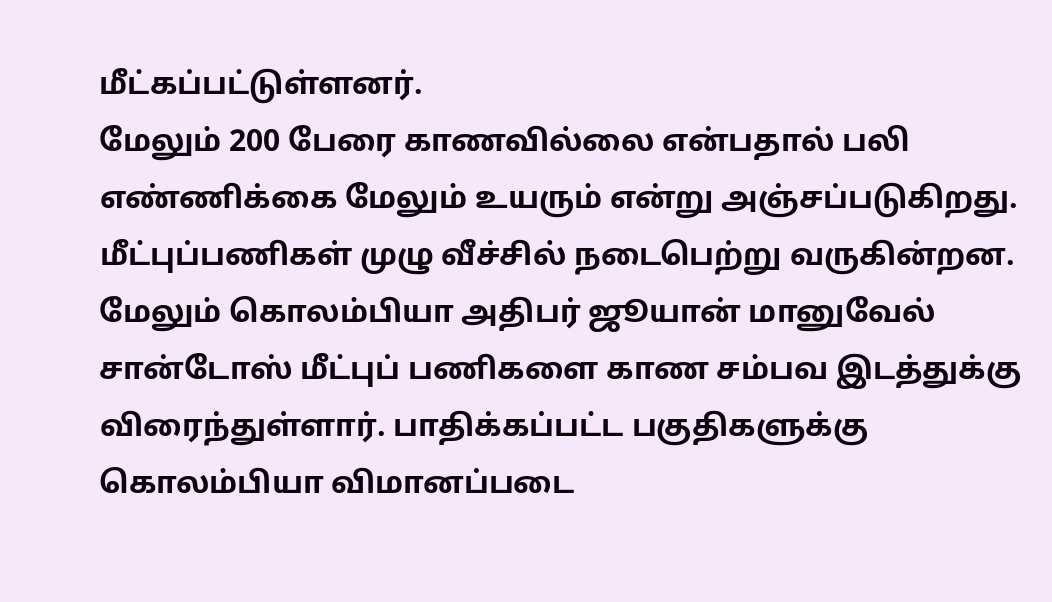மீட்கப்பட்டுள்ளனர்.
மேலும் 200 பேரை காணவில்லை என்பதால் பலி எண்ணிக்கை மேலும் உயரும் என்று அஞ்சப்படுகிறது. மீட்புப்பணிகள் முழு வீச்சில் நடைபெற்று வருகின்றன. மேலும் கொலம்பியா அதிபர் ஜூயான் மானுவேல் சான்டோஸ் மீட்புப் பணிகளை காண சம்பவ இடத்துக்கு விரைந்துள்ளார். பாதிக்கப்பட்ட பகுதிகளுக்கு கொலம்பியா விமானப்படை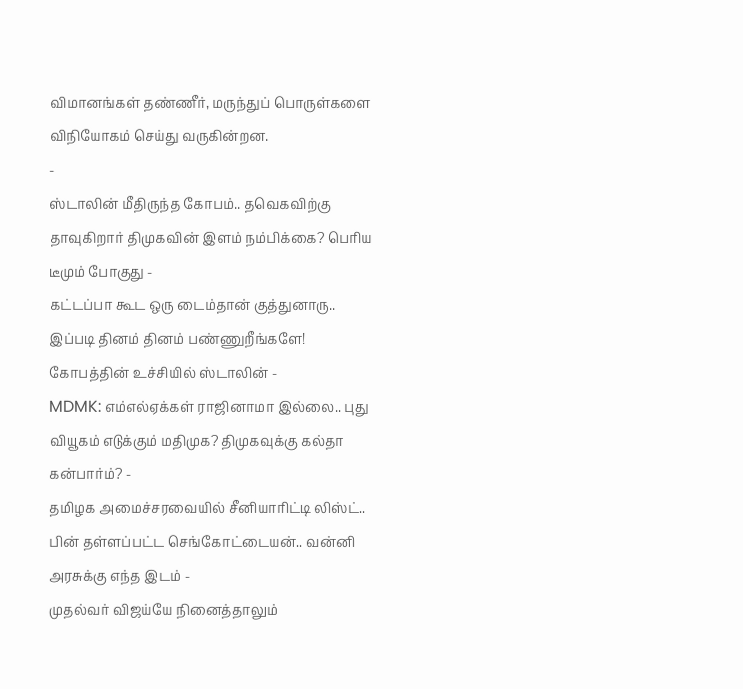விமானங்கள் தண்ணீர், மருந்துப் பொருள்களை விநியோகம் செய்து வருகின்றன.
-
ஸ்டாலின் மீதிருந்த கோபம்.. தவெகவிற்கு தாவுகிறார் திமுகவின் இளம் நம்பிக்கை? பெரிய டீமும் போகுது -
கட்டப்பா கூட ஒரு டைம்தான் குத்துனாரு.. இப்படி தினம் தினம் பண்ணுறீங்களே! கோபத்தின் உச்சியில் ஸ்டாலின் -
MDMK: எம்எல்ஏக்கள் ராஜினாமா இல்லை.. புது வியூகம் எடுக்கும் மதிமுக? திமுகவுக்கு கல்தா கன்பார்ம்? -
தமிழக அமைச்சரவையில் சீனியாரிட்டி லிஸ்ட்.. பின் தள்ளப்பட்ட செங்கோட்டையன்.. வன்னி அரசுக்கு எந்த இடம் -
முதல்வர் விஜய்யே நினைத்தாலும்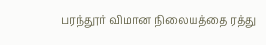பரந்தூர் விமான நிலையத்தை ரத்து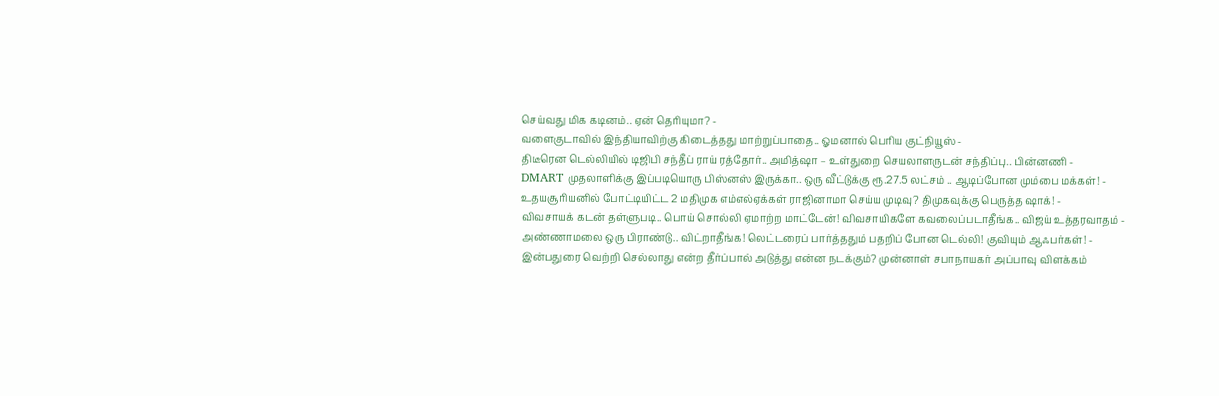செய்வது மிக கடினம்.. ஏன் தெரியுமா? -
வளைகுடாவில் இந்தியாவிற்கு கிடைத்தது மாற்றுப்பாதை.. ஓமனால் பெரிய குட்நியூஸ் -
திடீரென டெல்லியில் டிஜிபி சந்தீப் ராய் ரத்தோர்.. அமித்ஷா – உள்துறை செயலாளருடன் சந்திப்பு.. பின்னணி -
DMART முதலாளிக்கு இப்படியொரு பிஸ்னஸ் இருக்கா.. ஒரு வீட்டுக்கு ரூ.27.5 லட்சம் .. ஆடிப்போன மும்பை மக்கள்! -
உதயசூரியனில் போட்டியிட்ட 2 மதிமுக எம்எல்ஏக்கள் ராஜினாமா செய்ய முடிவு? திமுகவுக்கு பெருத்த ஷாக்! -
விவசாயக் கடன் தள்ளுபடி.. பொய் சொல்லி ஏமாற்ற மாட்டேன்! விவசாயிகளே கவலைப்படாதீங்க.. விஜய் உத்தரவாதம் -
அண்ணாமலை ஒரு பிராண்டு.. விட்றாதீங்க! லெட்டரைப் பார்த்ததும் பதறிப் போன டெல்லி! குவியும் ஆஃபர்கள்! -
இன்பதுரை வெற்றி செல்லாது என்ற தீர்ப்பால் அடுத்து என்ன நடக்கும்? முன்னாள் சபாநாயகர் அப்பாவு விளக்கம்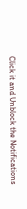Click it and Unblock the Notifications